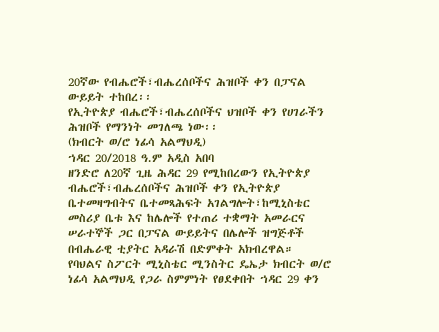20ኛው የብሔሮች፣ብሔረሰቦችና ሕዝቦች ቀን በፓናል ውይይት ተከበረ፡፡
የኢትዮጵያ ብሔሮች፣ብሔረሰቦችና ህዝቦች ቀን የሀገራችን ሕዝቦች የማንነት መገለጫ ነው፡፡
(ክብርት ወ/ሮ ነፊሳ አልማህዲ)
ኀዳር 20/2018 ዓ.ም አዲስ አበባ
ዘንድሮ ለ20ኛ ጊዜ ሕዳር 29 የሚከበረውን የኢትዮጵያ ብሔሮች፣ብሔረሰቦችና ሕዝቦች ቀን የኢትዮጵያ ቤተመዛግብትና ቤተመጻሕፍት አገልግሎት፣ከሚኒስቴር መስሪያ ቤቱ እና ከሌሎች የተጠሪ ተቋማት አመራርና ሠራተኞች ጋር በፓናል ውይይትና በሌሎች ዝግጅቶች በብሔራዊ ቲያትር አዳራሽ በድምቀት አክብረዋል።
የባህልና ስፖርት ሚኒስቴር ሚንስትር ዴኤታ ክብርት ወ/ሮ ነፊሳ አልማህዲ የጋራ ስምምነት የፀደቀበት ኀዳር 29 ቀን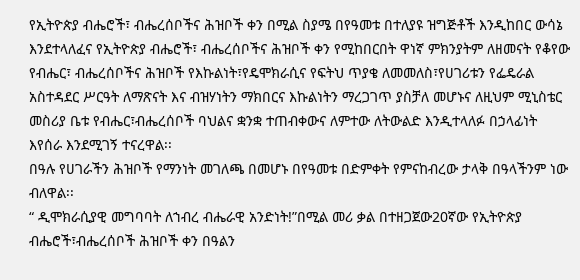የኢትዮጵያ ብሔሮች፣ ብሔረሰቦችና ሕዝቦች ቀን በሚል ስያሜ በየዓመቱ በተለያዩ ዝግጅቶች እንዲከበር ውሳኔ እንደተላለፈና የኢትዮጵያ ብሔሮች፣ ብሔረሰቦችና ሕዝቦች ቀን የሚከበርበት ዋነኛ ምክንያትም ለዘመናት የቆየው የብሔር፣ ብሔረሰቦችና ሕዝቦች የእኩልነት፣የዴሞክራሲና የፍትህ ጥያቄ ለመመለስ፣የሀገሪቱን የፌዴራል አስተዳደር ሥርዓት ለማጽናት እና ብዝሃነትን ማክበርና እኩልነትን ማረጋገጥ ያስቻለ መሆኑና ለዚህም ሚኒስቴር መስሪያ ቤቱ የብሔር፣ብሔረሰቦች ባህልና ቋንቋ ተጠብቀውና ለምተው ለትውልድ እንዲተላለፉ በኃላፊነት እየሰራ እንደሚገኝ ተናረዋል፡፡
በዓሉ የሀገራችን ሕዝቦች የማንነት መገለጫ በመሆኑ በየዓመቱ በድምቀት የምናከብረው ታላቅ በዓላችንም ነው ብለዋል፡፡
“ ዲሞክራሲያዊ መግባባት ለኀብረ ብሔራዊ አንድነት!”በሚል መሪ ቃል በተዘጋጀው20ኛው የኢትዮጵያ ብሔሮች፣ብሔረሰቦች ሕዝቦች ቀን በዓልን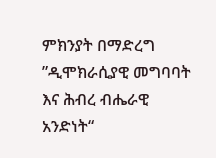ምክንያት በማድረግ ”ዲሞክራሲያዊ መግባባት እና ሕብረ ብሔራዊ አንድነት“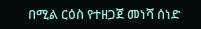በሚል ርዕስ የተዘጋጀ መነሻ ሰነድ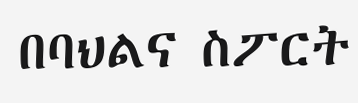በባህልና ስፖርት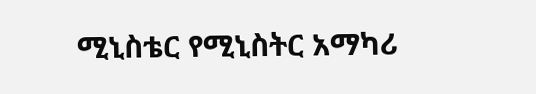ሚኒስቴር የሚኒስትር አማካሪ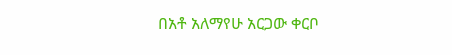በአቶ አለማየሁ አርጋው ቀርቦ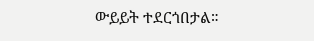ውይይት ተደርጎበታል።